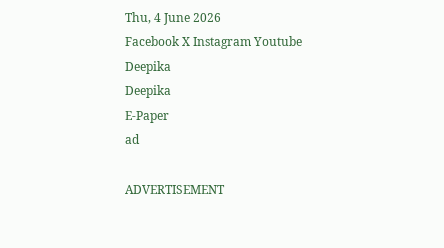Thu, 4 June 2026
Facebook X Instagram Youtube
Deepika
Deepika
E-Paper
ad

ADVERTISEMENT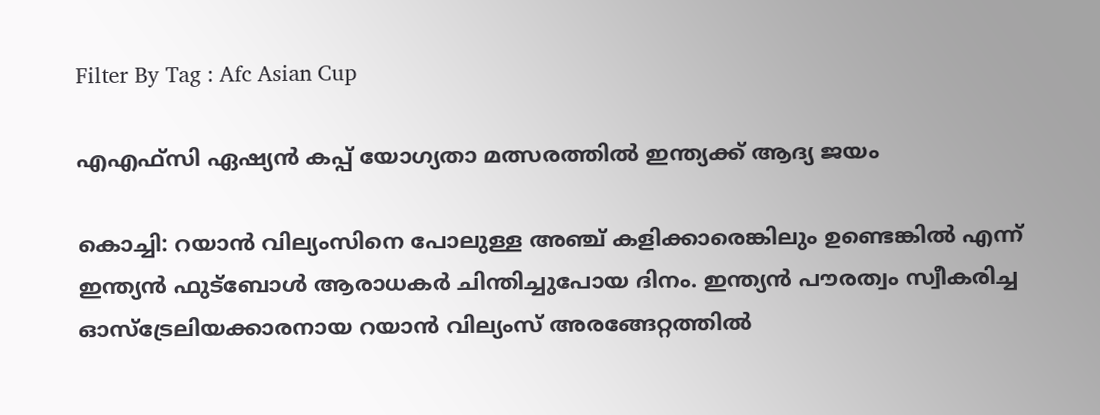Filter By Tag : Afc Asian Cup

എഎഫ്‌സി ഏഷ്യന്‍ കപ്പ് യോഗ്യതാ മത്സരത്തിൽ ഇന്ത്യക്ക് ആദ്യ ജയം

കൊച്ചി: റയാന്‍ വില്യംസിനെ പോലുള്ള അഞ്ച് കളിക്കാരെങ്കിലും ഉണ്ടെങ്കില്‍ എന്ന് ഇന്ത്യന്‍ ഫുട്‌ബോള്‍ ആരാധകര്‍ ചിന്തിച്ചുപോയ ദിനം. ഇന്ത്യന്‍ പൗരത്വം സ്വീകരിച്ച ഓസ്‌ട്രേലിയക്കാരനായ റയാന്‍ വില്യംസ് അരങ്ങേറ്റത്തില്‍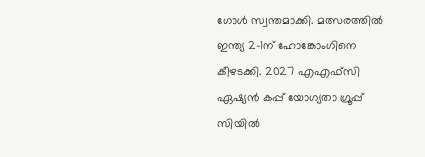ഗോള്‍ സ്വന്തമാക്കി. മത്സരത്തില്‍ ഇന്ത്യ 2-1ന് ഹോങ്കോംഗിനെ കീഴടക്കി. 2027 എഎഫ്‌സി ഏഷ്യന്‍ കപ്പ് യോഗ്യതാ ഗ്രൂപ്പ് സിയില്‍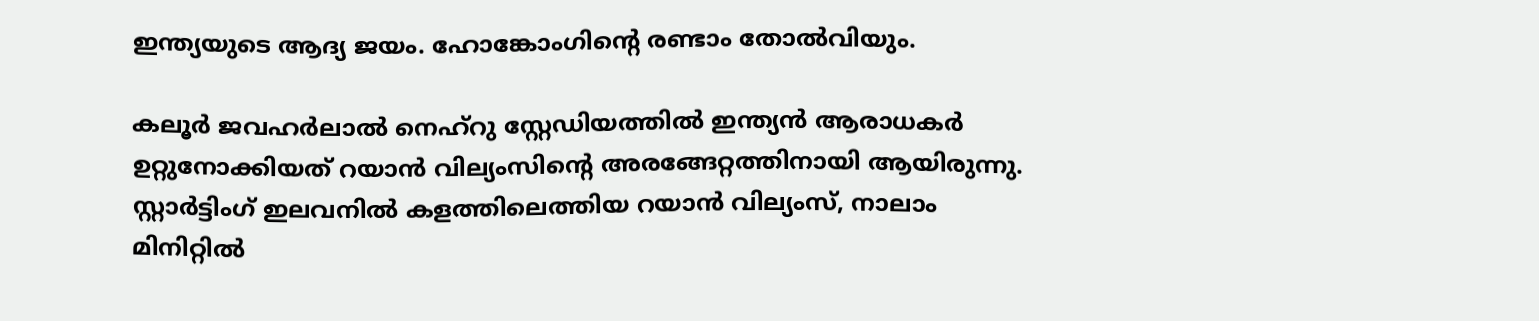ഇന്ത്യയുടെ ആദ്യ ജയം. ഹോങ്കോംഗിന്‍റെ രണ്ടാം തോല്‍വിയും.

കലൂര്‍ ജവഹര്‍ലാല്‍ നെഹ്‌റു സ്റ്റേഡിയത്തില്‍ ഇന്ത്യന്‍ ആരാധകര്‍ ഉറ്റുനോക്കിയത് റയാന്‍ വില്യംസിന്‍റെ അരങ്ങേറ്റത്തിനായി ആയിരുന്നു. സ്റ്റാര്‍ട്ടിംഗ് ഇലവനിൽ‍ കളത്തിലെത്തിയ റയാന്‍ വില്യംസ്, നാലാം മിനിറ്റില്‍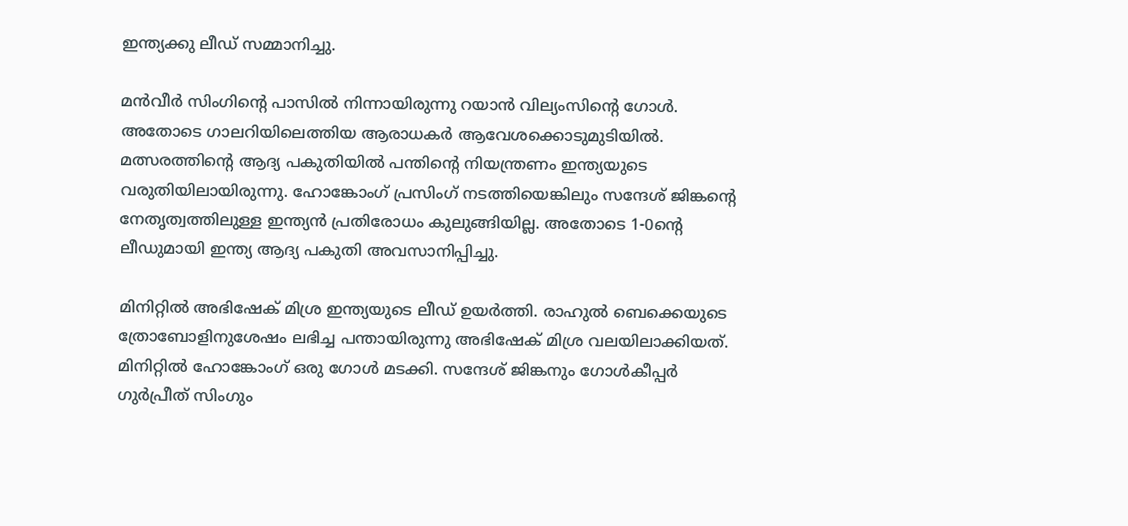ഇന്ത്യക്കു ലീഡ് സമ്മാനിച്ചു.

മന്‍വീര്‍ സിംഗിന്‍റെ പാസില്‍ നിന്നായിരുന്നു റയാന്‍ വില്യംസിന്‍റെ ഗോള്‍. അതോടെ ഗാലറിയിലെത്തിയ ആരാധകര്‍ ആവേശക്കൊടുമുടിയില്‍. മത്സരത്തിന്‍റെ ആദ്യ പകുതിയില്‍ പന്തിന്‍റെ നിയന്ത്രണം ഇന്ത്യയുടെ വരുതിയിലായിരുന്നു. ഹോങ്കോംഗ് പ്രസിംഗ് നടത്തിയെങ്കിലും സന്ദേശ് ജിങ്കന്‍റെ നേതൃത്വത്തിലുള്ള ഇന്ത്യന്‍ പ്രതിരോധം കുലുങ്ങിയില്ല. അതോടെ 1-0ന്‍റെ ലീഡുമായി ഇന്ത്യ ആദ്യ പകുതി അവസാനിപ്പിച്ചു.

മിനിറ്റില്‍ അഭിഷേക് മിശ്ര ഇന്ത്യയുടെ ലീഡ് ഉയര്‍ത്തി. രാഹുല്‍ ബെക്കെയുടെ ത്രോബോളിനുശേഷം ലഭിച്ച പന്തായിരുന്നു അഭിഷേക് മിശ്ര വലയിലാക്കിയത്. മിനിറ്റില്‍ ഹോങ്കോംഗ് ഒരു ഗോള്‍ മടക്കി. സന്ദേശ് ജിങ്കനും ഗോള്‍കീപ്പര്‍ ഗുര്‍പ്രീത് സിംഗും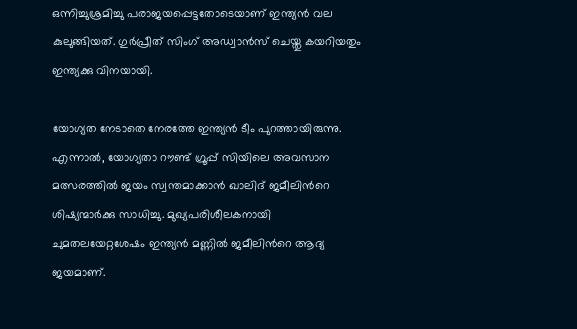ഒന്നിച്ചുശ്രമിച്ചു പരാജയപ്പെട്ടതോടെയാണ് ഇന്ത്യന്‍ വല കുലുങ്ങിയത്. ഗുര്‍പ്രീത് സിംഗ് അഡ്വാന്‍സ് ചെയ്തു കയറിയതും ഇന്ത്യക്കു വിനയായി.

യോഗ്യത നേടാതെ നേരത്തേ ഇന്ത്യന്‍ ടീം പുറത്തായിരുന്നു. എന്നാല്‍, യോഗ്യതാ റൗണ്ട് ഗ്രൂപ്പ് സിയിലെ അവസാന മത്സരത്തില്‍ ജയം സ്വന്തമാക്കാന്‍ ഖാലിദ് ജമീലിന്‍റെ ശിഷ്യന്മാര്‍ക്കു സാധിച്ചു. മുഖ്യപരിശീലകനായി ചുമതലയേറ്റശേഷം ഇന്ത്യന്‍ മണ്ണില്‍ ജമീലിന്‍റെ ആദ്യ ജയമാണ്.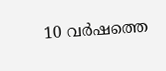10 വര്‍ഷത്തെ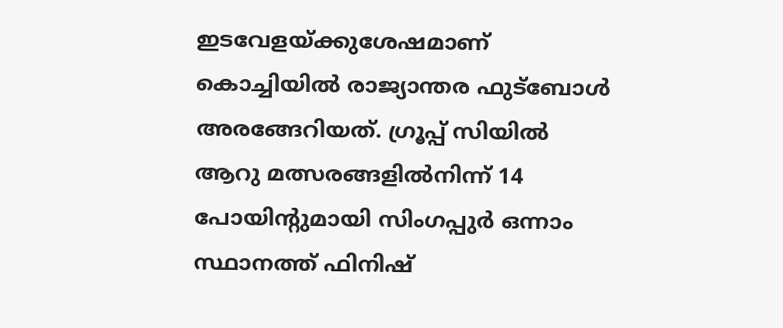ഇടവേളയ്ക്കുശേഷമാണ് കൊച്ചിയില്‍ രാജ്യാന്തര ഫുട്‌ബോള്‍ അരങ്ങേറിയത്. ഗ്രൂപ്പ് സിയില്‍ ആറു മത്സരങ്ങളില്‍നിന്ന് 14 പോയിന്‍റുമായി സിംഗപ്പുര്‍ ഒന്നാം സ്ഥാനത്ത് ഫിനിഷ്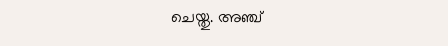ചെയ്തു. അഞ്ച്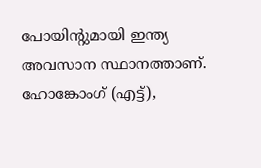പോയിന്‍റുമായി ഇന്ത്യ അവസാന സ്ഥാനത്താണ്. ഹോങ്കോംഗ് (എട്ട്),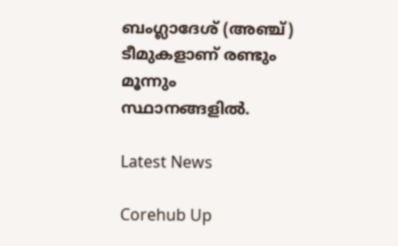ബംഗ്ലാദേശ് (അഞ്ച്) ടീമുകളാണ് രണ്ടും മൂന്നും സ്ഥാനങ്ങളില്‍.

Latest News

Corehub Up